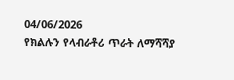04/06/2026
የክልሉን የላብራቶሪ ጥራት ለማሻሻያ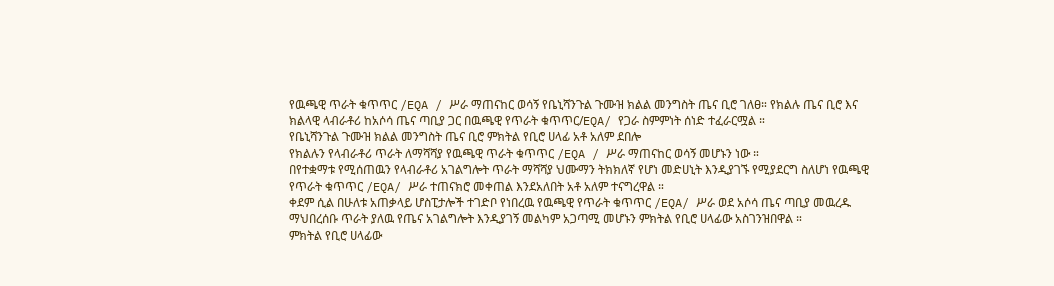የዉጫዊ ጥራት ቁጥጥር /EQA / ሥራ ማጠናከር ወሳኝ የቤኒሻንጉል ጉሙዝ ክልል መንግስት ጤና ቢሮ ገለፀ። የክልሉ ጤና ቢሮ እና ክልላዊ ላብራቶሪ ከአሶሳ ጤና ጣቢያ ጋር በዉጫዊ የጥራት ቁጥጥር/EQA/ የጋራ ስምምነት ሰነድ ተፈራርሟል ።
የቤኒሻንጉል ጉሙዝ ክልል መንግስት ጤና ቢሮ ምክትል የቢሮ ሀላፊ አቶ አለም ደበሎ
የክልሉን የላብራቶሪ ጥራት ለማሻሻያ የዉጫዊ ጥራት ቁጥጥር /EQA / ሥራ ማጠናከር ወሳኝ መሆኑን ነው ።
በየተቋማቱ የሚሰጠዉን የላብራቶሪ አገልግሎት ጥራት ማሻሻያ ህሙማን ትክክለኛ የሆነ መድሀኒት እንዲያገኙ የሚያደርግ ስለሆነ የዉጫዊ የጥራት ቁጥጥር /EQA/ ሥራ ተጠናክሮ መቀጠል እንደአለበት አቶ አለም ተናግረዋል ።
ቀደም ሲል በሁለቱ አጠቃላይ ሆስፒታሎች ተገድቦ የነበረዉ የዉጫዊ የጥራት ቁጥጥር /EQA/ ሥራ ወደ አሶሳ ጤና ጣቢያ መዉረዱ ማህበረሰቡ ጥራት ያለዉ የጤና አገልግሎት እንዲያገኝ መልካም አጋጣሚ መሆኑን ምክትል የቢሮ ሀላፊው አስገንዝበዋል ።
ምክትል የቢሮ ሀላፊው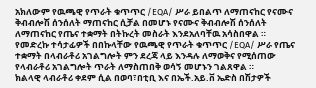አክለውም የዉጫዊ የጥራት ቁጥጥር /EQA/ ሥራ ይበልጥ ለማጠናከር የናሙና ቅብብሎሽ ሰንሰለት ማጠናከር ሲቻል በመሆኑ የናሙና ቅብብሎሽ ሰንሰለት ለማጠናከር የጤና ተቋማት በትኩረት መስራት እንደአለባቸዉ አሳስበዋል ።
የመድረኩ ተሳታፊዎች በበኩላቸው የዉጫዊ የጥራት ቁጥጥር /EQA/ ሥራ የጤና ተቋማት በላብራቶሪ አገልግሎት ምን ደረጃ ላይ እንዳሉ ለማወቅና የሚሰጠው የላብራቶሪ አገልግሎት ጥራት ለማስጠበቅ ወሳኝ መሆኑን ገልጸዋል ።
ክልላዊ ላብራቶሪ ቀደም ሲል በወባ፣በቲቢ እና በኤች.አይ.ቨ ኤድስ በሽታዎች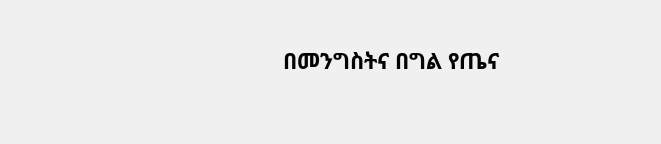በመንግስትና በግል የጤና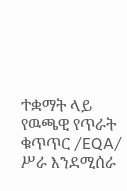ተቋማት ላይ የዉጫዊ የጥራት ቁጥጥር /EQA/ ሥራ እንደሚሰራ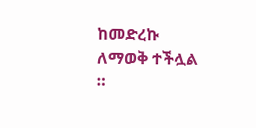ከመድረኩ ለማወቅ ተችሏል ።